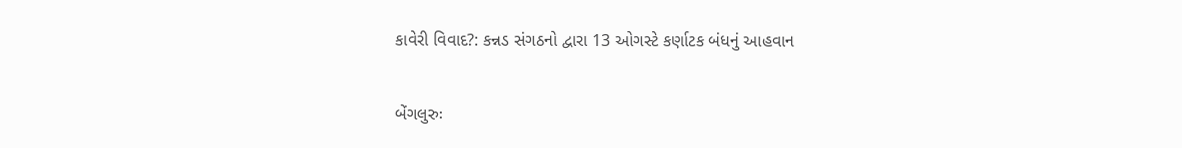કાવેરી વિવાદ?: કન્નડ સંગઠનો દ્વારા 13 ઓગસ્ટે કર્ણાટક બંધનું આહવાન

બેંગલુરુઃ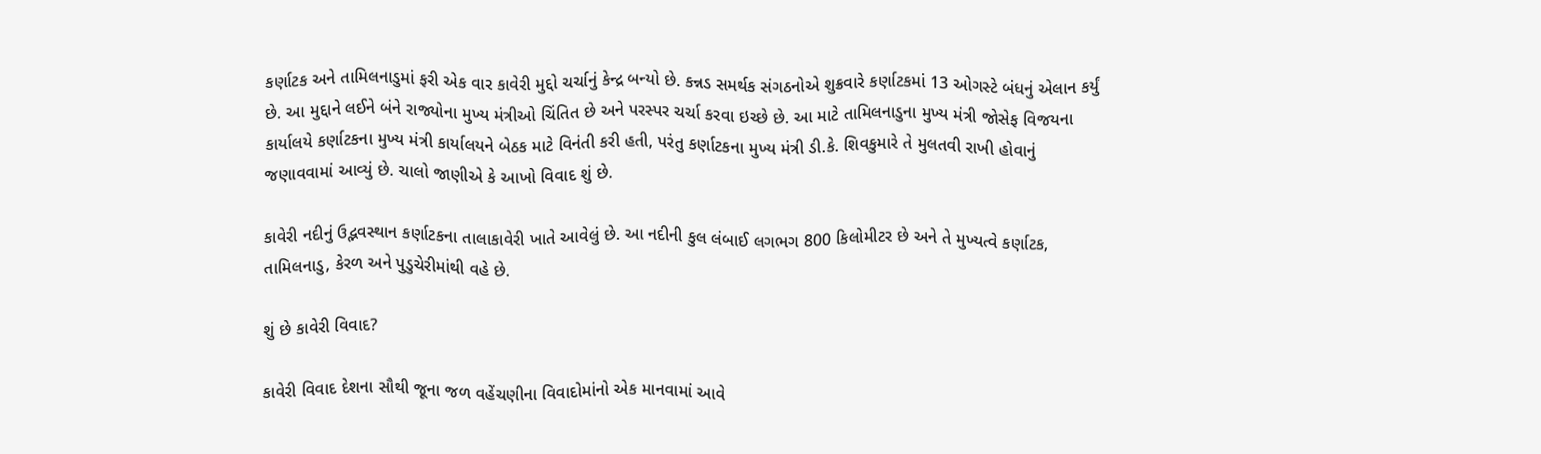કર્ણાટક અને તામિલનાડુમાં ફરી એક વાર કાવેરી મુદ્દો ચર્ચાનું કેન્દ્ર બન્યો છે. કન્નડ સમર્થક સંગઠનોએ શુક્રવારે કર્ણાટકમાં 13 ઓગસ્ટે બંધનું એલાન કર્યું છે. આ મુદ્દાને લઈને બંને રાજ્યોના મુખ્ય મંત્રીઓ ચિંતિત છે અને પરસ્પર ચર્ચા કરવા ઇચ્છે છે. આ માટે તામિલનાડુના મુખ્ય મંત્રી જોસેફ વિજયના કાર્યાલયે કર્ણાટકના મુખ્ય મંત્રી કાર્યાલયને બેઠક માટે વિનંતી કરી હતી, પરંતુ કર્ણાટકના મુખ્ય મંત્રી ડી.કે. શિવકુમારે તે મુલતવી રાખી હોવાનું જણાવવામાં આવ્યું છે. ચાલો જાણીએ કે આખો વિવાદ શું છે.

કાવેરી નદીનું ઉદ્ભવસ્થાન કર્ણાટકના તાલાકાવેરી ખાતે આવેલું છે. આ નદીની કુલ લંબાઈ લગભગ 800 કિલોમીટર છે અને તે મુખ્યત્વે કર્ણાટક, તામિલનાડુ, કેરળ અને પુડુચેરીમાંથી વહે છે.

શું છે કાવેરી વિવાદ?

કાવેરી વિવાદ દેશના સૌથી જૂના જળ વહેંચણીના વિવાદોમાંનો એક માનવામાં આવે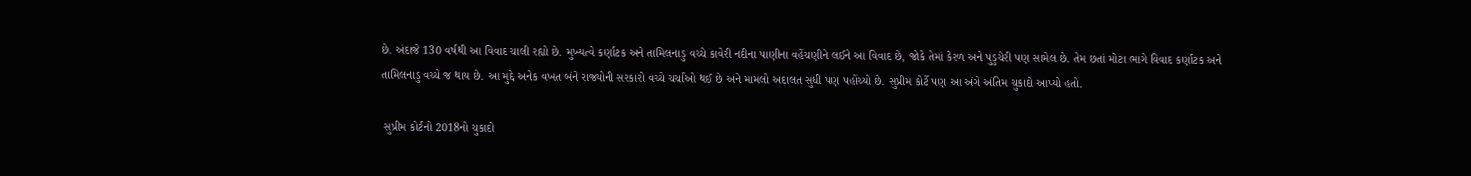છે. અંદાજે 130 વર્ષથી આ વિવાદ ચાલી રહ્યો છે. મુખ્યત્વે કર્ણાટક અને તામિલનાડુ વચ્ચે કાવેરી નદીના પાણીના વહેંચણીને લઈને આ વિવાદ છે, જોકે તેમાં કેરળ અને પુડુચેરી પણ સામેલ છે. તેમ છતાં મોટા ભાગે વિવાદ કર્ણાટક અને તામિલનાડુ વચ્ચે જ થાય છે. આ મુદ્દે અનેક વખત બંને રાજ્યોની સરકારો વચ્ચે ચર્ચાઓ થઈ છે અને મામલો અદાલત સુધી પણ પહોંચ્યો છે. સુપ્રીમ કોર્ટે પણ આ અંગે અંતિમ ચુકાદો આપ્યો હતો.

 સુપ્રીમ કોર્ટનો 2018નો ચુકાદો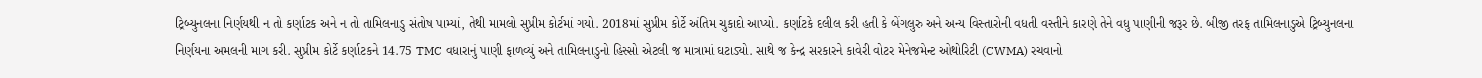ટ્રિબ્યુનલના નિર્ણયથી ન તો કર્ણાટક અને ન તો તામિલનાડુ સંતોષ પામ્યાં, તેથી મામલો સુપ્રીમ કોર્ટમાં ગયો. 2018માં સુપ્રીમ કોર્ટે અંતિમ ચુકાદો આપ્યો. કર્ણાટકે દલીલ કરી હતી કે બેંગલુરુ અને અન્ય વિસ્તારોની વધતી વસ્તીને કારણે તેને વધુ પાણીની જરૂર છે. બીજી તરફ તામિલનાડુએ ટ્રિબ્યુનલના નિર્ણયના અમલની માગ કરી. સુપ્રીમ કોર્ટે કર્ણાટકને 14.75 TMC વધારાનું પાણી ફાળવ્યું અને તામિલનાડુનો હિસ્સો એટલી જ માત્રામાં ઘટાડ્યો. સાથે જ કેન્દ્ર સરકારને કાવેરી વોટર મેનેજમેન્ટ ઓથોરિટી (CWMA) રચવાનો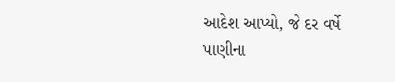આદેશ આપ્યો, જે દર વર્ષે પાણીના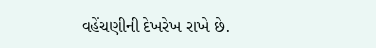વહેંચણીની દેખરેખ રાખે છે.